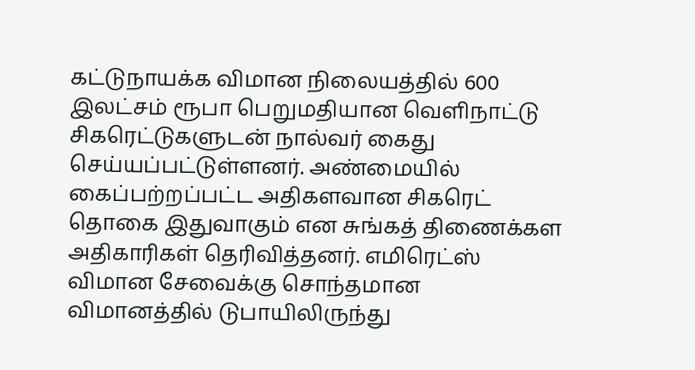கட்டுநாயக்க விமான நிலையத்தில் 600 இலட்சம் ரூபா பெறுமதியான வௌிநாட்டு சிகரெட்டுகளுடன் நால்வர் கைது செய்யப்பட்டுள்ளனர். அண்மையில் கைப்பற்றப்பட்ட அதிகளவான சிகரெட் தொகை இதுவாகும் என சுங்கத் திணைக்கள அதிகாரிகள் தெரிவித்தனர். எமிரெட்ஸ் விமான சேவைக்கு சொந்தமான விமானத்தில் டுபாயிலிருந்து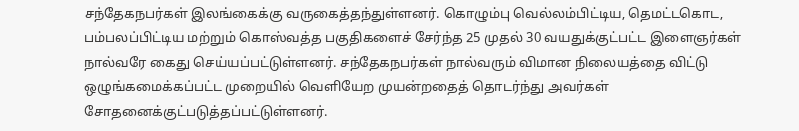சந்தேகநபர்கள் இலங்கைக்கு வருகைத்தந்துள்ளனர். கொழும்பு வெல்லம்பிட்டிய, தெமட்டகொட, பம்பலப்பிட்டிய மற்றும் கொஸ்வத்த பகுதிகளைச் சேர்ந்த 25 முதல் 30 வயதுக்குட்பட்ட இளைஞர்கள் நால்வரே கைது செய்யப்பட்டுள்ளனர். சந்தேகநபர்கள் நால்வரும் விமான நிலையத்தை விட்டு ஒழுங்கமைக்கப்பட்ட முறையில் வெளியேற முயன்றதைத் தொடர்ந்து அவர்கள் சோதனைக்குட்படுத்தப்பட்டுள்ளனர்.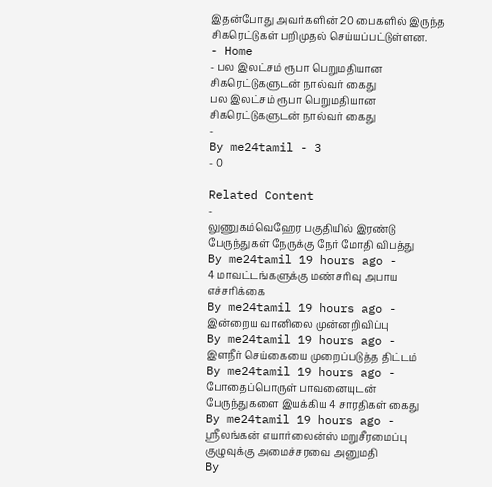இதன்போது அவர்களின் 20 பைகளில் இருந்த சிகரெட்டுகள் பறிமுதல் செய்யப்பட்டுள்ளன.
- Home
- பல இலட்சம் ரூபா பெறுமதியான சிகரெட்டுகளுடன் நால்வர் கைது
பல இலட்சம் ரூபா பெறுமதியான சிகரெட்டுகளுடன் நால்வர் கைது
-
By me24tamil - 3
- 0

Related Content
-
லுணுகம்வெஹேர பகுதியில் இரண்டு பேருந்துகள் நேருக்கு நேர் மோதி விபத்து
By me24tamil 19 hours ago -
4 மாவட்டங்களுக்கு மண்சரிவு அபாய எச்சரிக்கை
By me24tamil 19 hours ago -
இன்றைய வானிலை முன்னறிவிப்பு
By me24tamil 19 hours ago -
இளநீர் செய்கையை முறைப்படுத்த திட்டம்
By me24tamil 19 hours ago -
போதைப்பொருள் பாவனையுடன் பேருந்துகளை இயக்கிய 4 சாரதிகள் கைது
By me24tamil 19 hours ago -
ஸ்ரீலங்கன் எயார்லைன்ஸ் மறுசீரமைப்பு குழுவுக்கு அமைச்சரவை அனுமதி
By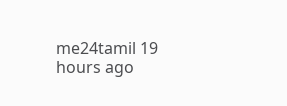me24tamil 19 hours ago